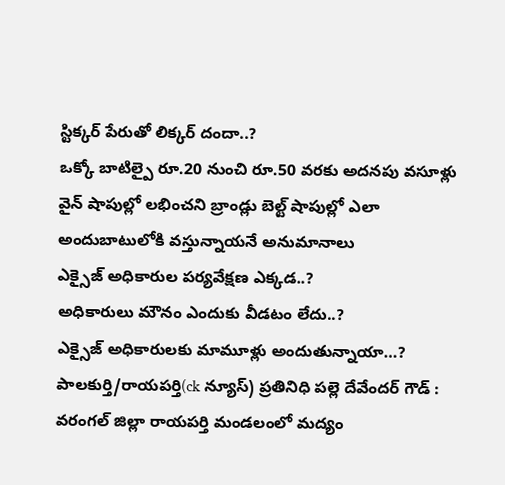స్టిక్కర్ పేరుతో లిక్కర్ దందా..?
ఒక్కో బాటిల్పై రూ.20 నుంచి రూ.50 వరకు అదనపు వసూళ్లు
వైన్ షాపుల్లో లభించని బ్రాండ్లు బెల్ట్ షాపుల్లో ఎలా అందుబాటులోకి వస్తున్నాయనే అనుమానాలు
ఎక్సైజ్ అధికారుల పర్యవేక్షణ ఎక్కడ..?
అధికారులు మౌనం ఎందుకు వీడటం లేదు..?
ఎక్సైజ్ అధికారులకు మామూళ్లు అందుతున్నాయా…?
పాలకుర్తి/రాయపర్తి(ck న్యూస్) ప్రతినిధి పల్లె దేవేందర్ గౌడ్ : వరంగల్ జిల్లా రాయపర్తి మండలంలో మద్యం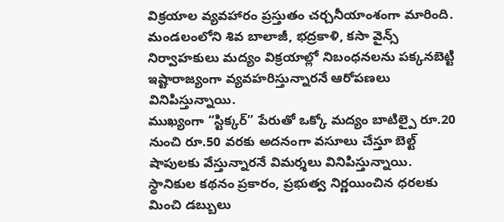విక్రయాల వ్యవహారం ప్రస్తుతం చర్చనీయాంశంగా మారింది. మండలంలోని శివ బాలాజీ, భద్రకాళి, కసా వైన్స్ నిర్వాహకులు మద్యం విక్రయాల్లో నిబంధనలను పక్కనబెట్టి ఇష్టారాజ్యంగా వ్యవహరిస్తున్నారనే ఆరోపణలు వినిపిస్తున్నాయి.
ముఖ్యంగా “స్టిక్కర్” పేరుతో ఒక్కో మద్యం బాటిల్పై రూ.20 నుంచి రూ.50 వరకు అదనంగా వసూలు చేస్తూ బెల్ట్ షాపులకు వేస్తున్నారనే విమర్శలు వినిపిస్తున్నాయి. స్థానికుల కథనం ప్రకారం, ప్రభుత్వ నిర్ణయించిన ధరలకు మించి డబ్బులు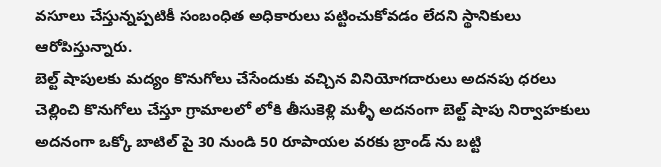వసూలు చేస్తున్నప్పటికీ సంబంధిత అధికారులు పట్టించుకోవడం లేదని స్థానికులు ఆరోపిస్తున్నారు.
బెల్ట్ షాపులకు మద్యం కొనుగోలు చేసేందుకు వచ్చిన వినియోగదారులు అదనపు ధరలు చెల్లించి కొనుగోలు చేస్తూ గ్రామాలలో లోకి తీసుకెళ్లి మళ్ళీ అదనంగా బెల్ట్ షాపు నిర్వాహకులు అదనంగా ఒక్కో బాటిల్ పై 30 నుండి 50 రూపాయల వరకు బ్రాండ్ ను బట్టి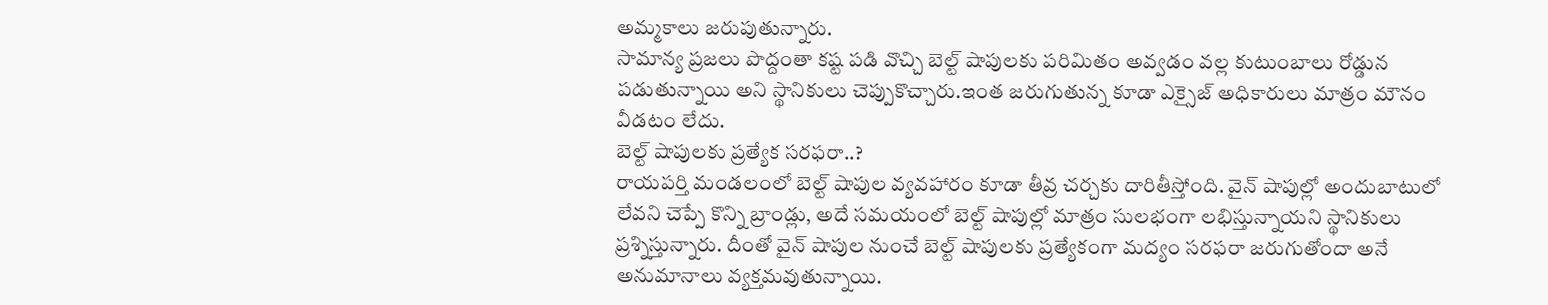అమ్మకాలు జరుపుతున్నారు.
సామాన్య ప్రజలు పొద్దంతా కష్ట పడి వొచ్చి బెల్ట్ షాపులకు పరిమితం అవ్వడం వల్ల కుటుంబాలు రోడ్డున పడుతున్నాయి అని స్థానికులు చెప్పుకొచ్చారు.ఇంత జరుగుతున్న కూడా ఎక్సైజ్ అధికారులు మాత్రం మౌనం వీడటం లేదు.
బెల్ట్ షాపులకు ప్రత్యేక సరఫరా..?
రాయపర్తి మండలంలో బెల్ట్ షాపుల వ్యవహారం కూడా తీవ్ర చర్చకు దారితీస్తోంది. వైన్ షాపుల్లో అందుబాటులో లేవని చెప్పే కొన్ని బ్రాండ్లు, అదే సమయంలో బెల్ట్ షాపుల్లో మాత్రం సులభంగా లభిస్తున్నాయని స్థానికులు ప్రశ్నిస్తున్నారు. దీంతో వైన్ షాపుల నుంచే బెల్ట్ షాపులకు ప్రత్యేకంగా మద్యం సరఫరా జరుగుతోందా అనే అనుమానాలు వ్యక్తమవుతున్నాయి.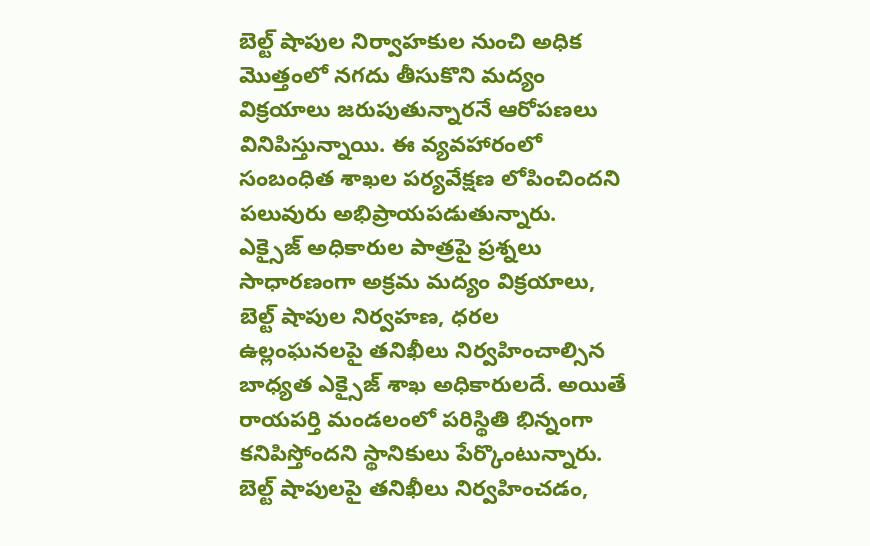బెల్ట్ షాపుల నిర్వాహకుల నుంచి అధిక మొత్తంలో నగదు తీసుకొని మద్యం విక్రయాలు జరుపుతున్నారనే ఆరోపణలు వినిపిస్తున్నాయి. ఈ వ్యవహారంలో సంబంధిత శాఖల పర్యవేక్షణ లోపించిందని పలువురు అభిప్రాయపడుతున్నారు.
ఎక్సైజ్ అధికారుల పాత్రపై ప్రశ్నలు
సాధారణంగా అక్రమ మద్యం విక్రయాలు, బెల్ట్ షాపుల నిర్వహణ, ధరల ఉల్లంఘనలపై తనిఖీలు నిర్వహించాల్సిన బాధ్యత ఎక్సైజ్ శాఖ అధికారులదే. అయితే రాయపర్తి మండలంలో పరిస్థితి భిన్నంగా కనిపిస్తోందని స్థానికులు పేర్కొంటున్నారు. బెల్ట్ షాపులపై తనిఖీలు నిర్వహించడం,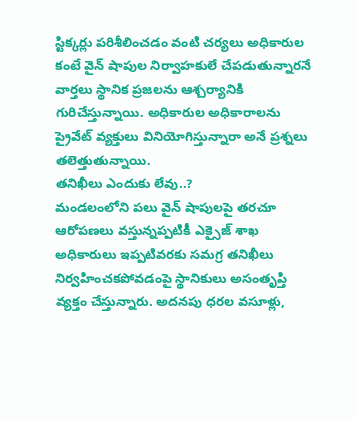స్టిక్కర్లు పరిశీలించడం వంటి చర్యలు అధికారుల కంటే వైన్ షాపుల నిర్వాహకులే చేపడుతున్నారనే వార్తలు స్థానిక ప్రజలను ఆశ్చర్యానికి గురిచేస్తున్నాయి. అధికారుల అధికారాలను ప్రైవేట్ వ్యక్తులు వినియోగిస్తున్నారా అనే ప్రశ్నలు తలెత్తుతున్నాయి.
తనిఖీలు ఎందుకు లేవు..?
మండలంలోని పలు వైన్ షాపులపై తరచూ ఆరోపణలు వస్తున్నప్పటికీ ఎక్సైజ్ శాఖ అధికారులు ఇప్పటివరకు సమగ్ర తనిఖీలు నిర్వహించకపోవడంపై స్థానికులు అసంతృప్తి వ్యక్తం చేస్తున్నారు. అదనపు ధరల వసూళ్లు,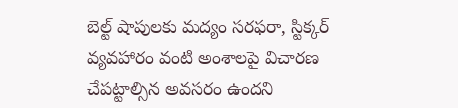బెల్ట్ షాపులకు మద్యం సరఫరా, స్టిక్కర్ వ్యవహారం వంటి అంశాలపై విచారణ చేపట్టాల్సిన అవసరం ఉందని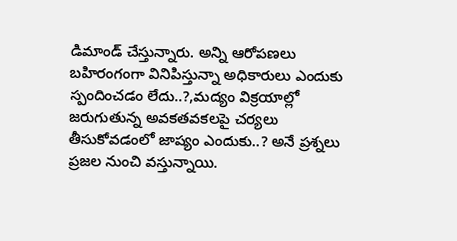డిమాండ్ చేస్తున్నారు. అన్ని ఆరోపణలు బహిరంగంగా వినిపిస్తున్నా అధికారులు ఎందుకు స్పందించడం లేదు..?,మద్యం విక్రయాల్లో జరుగుతున్న అవకతవకలపై చర్యలు తీసుకోవడంలో జాప్యం ఎందుకు..? అనే ప్రశ్నలు ప్రజల నుంచి వస్తున్నాయి.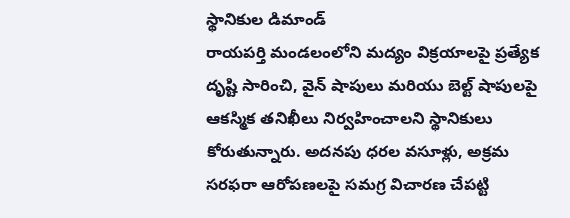స్థానికుల డిమాండ్
రాయపర్తి మండలంలోని మద్యం విక్రయాలపై ప్రత్యేక దృష్టి సారించి, వైన్ షాపులు మరియు బెల్ట్ షాపులపై ఆకస్మిక తనిఖీలు నిర్వహించాలని స్థానికులు కోరుతున్నారు. అదనపు ధరల వసూళ్లు, అక్రమ సరఫరా ఆరోపణలపై సమగ్ర విచారణ చేపట్టి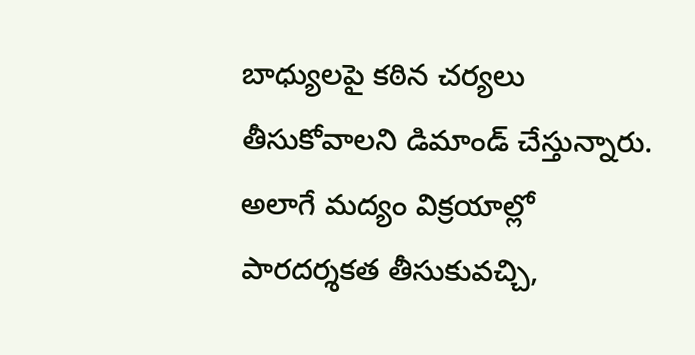బాధ్యులపై కఠిన చర్యలు తీసుకోవాలని డిమాండ్ చేస్తున్నారు. అలాగే మద్యం విక్రయాల్లో పారదర్శకత తీసుకువచ్చి,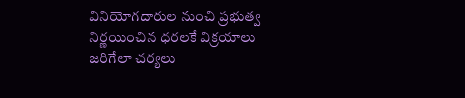వినియోగదారుల నుంచి ప్రభుత్వ నిర్ణయించిన ధరలకే విక్రయాలు జరిగేలా చర్యలు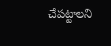చేపట్టాలని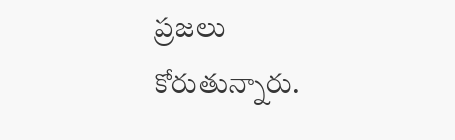ప్రజలు కోరుతున్నారు.